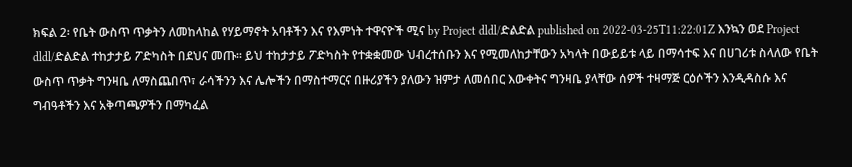ክፍል 2፡ የቤት ውስጥ ጥቃትን ለመከላከል የሃይማኖት አባቶችን እና የእምነት ተዋናዮች ሚና by Project dldl/ድልድል published on 2022-03-25T11:22:01Z እንኳን ወደ Project dldl/ድልድል ተከታታይ ፖድካስት በደህና መጡ። ይህ ተከታታይ ፖድካስት የተቋቋመው ህብረተሰቡን እና የሚመለከታቸውን አካላት በውይይቱ ላይ በማሳተፍ እና በሀገሪቱ ስላለው የቤት ውስጥ ጥቃት ግንዛቤ ለማስጨበጥ፣ ራሳችንን እና ሌሎችን በማስተማርና በዙሪያችን ያለውን ዝምታ ለመሰበር እውቀትና ግንዛቤ ያላቸው ሰዎች ተዛማጅ ርዕሶችን እንዲዳስሱ እና ግብዓቶችን እና አቅጣጫዎችን በማካፈል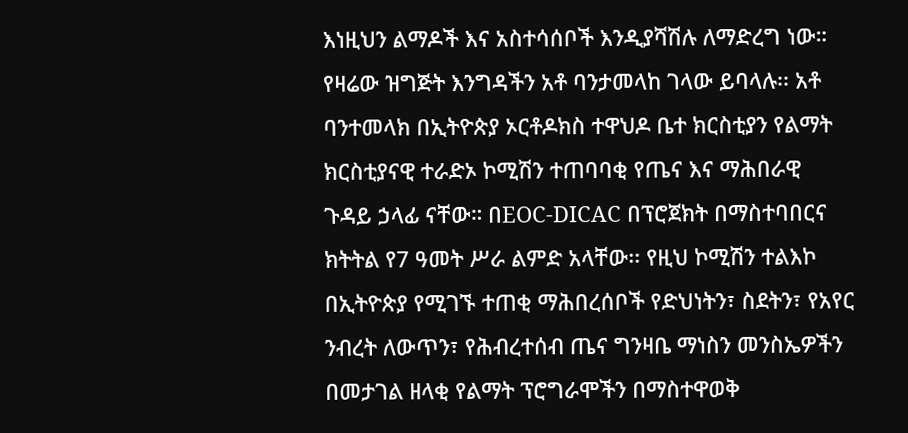እነዚህን ልማዶች እና አስተሳሰቦች እንዲያሻሽሉ ለማድረግ ነው። የዛሬው ዝግጅት እንግዳችን አቶ ባንታመላከ ገላው ይባላሉ፡፡ አቶ ባንተመላክ በኢትዮጵያ ኦርቶዶክስ ተዋህዶ ቤተ ክርስቲያን የልማት ክርስቲያናዊ ተራድኦ ኮሚሽን ተጠባባቂ የጤና እና ማሕበራዊ ጉዳይ ኃላፊ ናቸው። በEOC-DICAC በፕሮጀክት በማስተባበርና ክትትል የ7 ዓመት ሥራ ልምድ አላቸው፡፡ የዚህ ኮሚሽን ተልእኮ በኢትዮጵያ የሚገኙ ተጠቂ ማሕበረሰቦች የድህነትን፣ ስደትን፣ የአየር ንብረት ለውጥን፣ የሕብረተሰብ ጤና ግንዛቤ ማነስን መንስኤዎችን በመታገል ዘላቂ የልማት ፕሮግራሞችን በማስተዋወቅ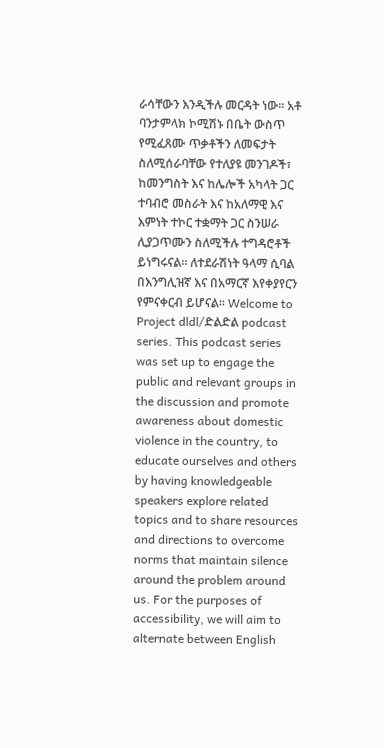ራሳቸውን እንዲችሉ መርዳት ነው። አቶ ባንታምላክ ኮሚሽኑ በቤት ውስጥ የሚፈጸሙ ጥቃቶችን ለመፍታት ስለሚሰራባቸው የተለያዩ መንገዶች፣ ከመንግስት እና ከሌሎች አካላት ጋር ተባብሮ መስራት እና ከአለማዊ እና እምነት ተኮር ተቋማት ጋር ስንሠራ ሊያጋጥሙን ስለሚችሉ ተግዳሮቶች ይነግሩናል። ለተደራሽነት ዓላማ ሲባል በእንግሊዝኛ እና በአማርኛ እየቀያየርን የምናቀርብ ይሆናል፡፡ Welcome to Project dldl/ድልድል podcast series. This podcast series was set up to engage the public and relevant groups in the discussion and promote awareness about domestic violence in the country, to educate ourselves and others by having knowledgeable speakers explore related topics and to share resources and directions to overcome norms that maintain silence around the problem around us. For the purposes of accessibility, we will aim to alternate between English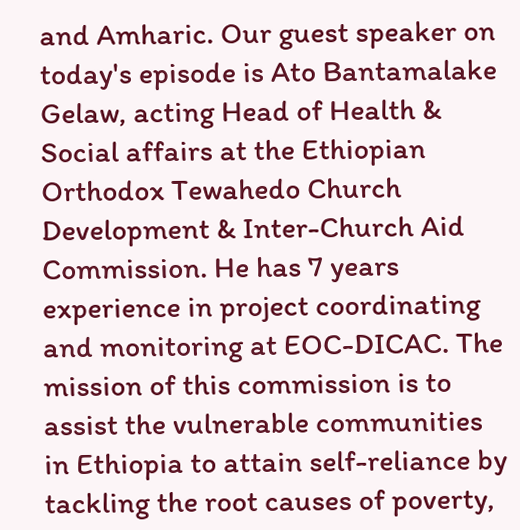and Amharic. Our guest speaker on today's episode is Ato Bantamalake Gelaw, acting Head of Health & Social affairs at the Ethiopian Orthodox Tewahedo Church Development & Inter-Church Aid Commission. He has 7 years experience in project coordinating and monitoring at EOC-DICAC. The mission of this commission is to assist the vulnerable communities in Ethiopia to attain self-reliance by tackling the root causes of poverty,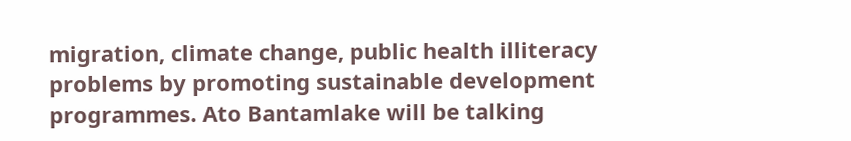migration, climate change, public health illiteracy problems by promoting sustainable development programmes. Ato Bantamlake will be talking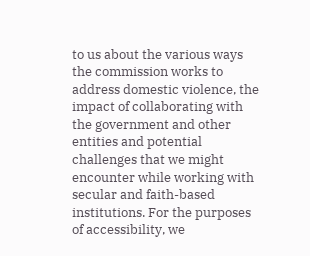to us about the various ways the commission works to address domestic violence, the impact of collaborating with the government and other entities and potential challenges that we might encounter while working with secular and faith-based institutions. For the purposes of accessibility, we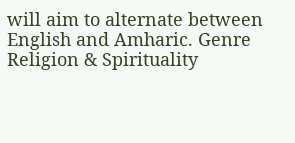will aim to alternate between English and Amharic. Genre Religion & Spirituality